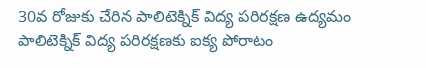30వ రోజుకు చేరిన పాలిటెక్నిక్ విద్య పరిరక్షణ ఉద్యమం
పాలిటెక్నిక్ విద్య పరిరక్షణకు ఐక్య పోరాటం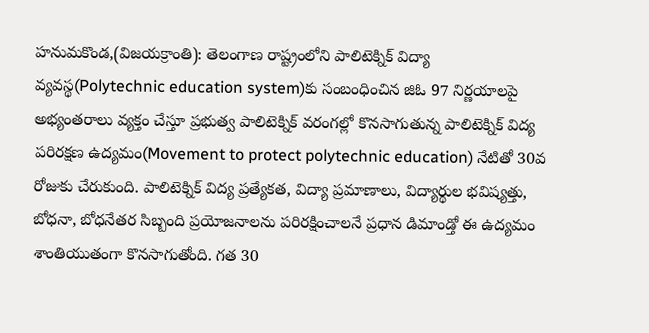హనుమకొండ,(విజయక్రాంతి): తెలంగాణ రాష్ట్రంలోని పాలిటెక్నిక్ విద్యా వ్యవస్థ(Polytechnic education system)కు సంబంధించిన జిఓ 97 నిర్ణయాలపై అభ్యంతరాలు వ్యక్తం చేస్తూ ప్రభుత్వ పాలిటెక్నిక్ వరంగల్లో కొనసాగుతున్న పాలిటెక్నిక్ విద్య పరిరక్షణ ఉద్యమం(Movement to protect polytechnic education) నేటితో 30వ రోజుకు చేరుకుంది. పాలిటెక్నిక్ విద్య ప్రత్యేకత, విద్యా ప్రమాణాలు, విద్యార్థుల భవిష్యత్తు, బోధనా, బోధనేతర సిబ్బంది ప్రయోజనాలను పరిరక్షించాలనే ప్రధాన డిమాండ్తో ఈ ఉద్యమం శాంతియుతంగా కొనసాగుతోంది. గత 30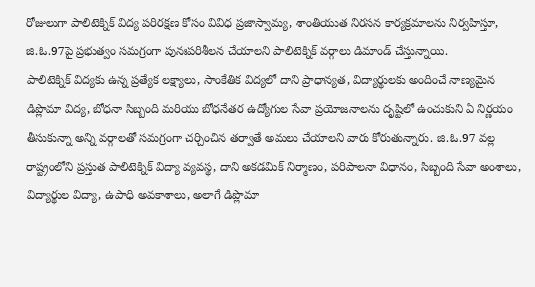రోజులుగా పాలిటెక్నిక్ విద్య పరిరక్షణ కోసం వివిధ ప్రజాస్వామ్య, శాంతియుత నిరసన కార్యక్రమాలను నిర్వహిస్తూ, జి.ఓ.97పై ప్రభుత్వం సమగ్రంగా పునఃపరిశీలన చేయాలని పాలిటెక్నిక్ వర్గాలు డిమాండ్ చేస్తున్నాయి.
పాలిటెక్నిక్ విద్యకు ఉన్న ప్రత్యేక లక్ష్యాలు, సాంకేతిక విద్యలో దాని ప్రాధాన్యత, విద్యార్థులకు అందించే నాణ్యమైన డిప్లొమా విద్య, బోధనా సిబ్బంది మరియు బోధనేతర ఉద్యోగుల సేవా ప్రయోజనాలను దృష్టిలో ఉంచుకుని ఏ నిర్ణయం తీసుకున్నా అన్ని వర్గాలతో సమగ్రంగా చర్చించిన తర్వాతే అమలు చేయాలని వారు కోరుతున్నారు. జి.ఓ.97 వల్ల రాష్ట్రంలోని ప్రస్తుత పాలిటెక్నిక్ విద్యా వ్యవస్థ, దాని అకడమిక్ నిర్మాణం, పరిపాలనా విధానం, సిబ్బంది సేవా అంశాలు, విద్యార్థుల విద్యా, ఉపాధి అవకాశాలు, అలాగే డిప్లొమా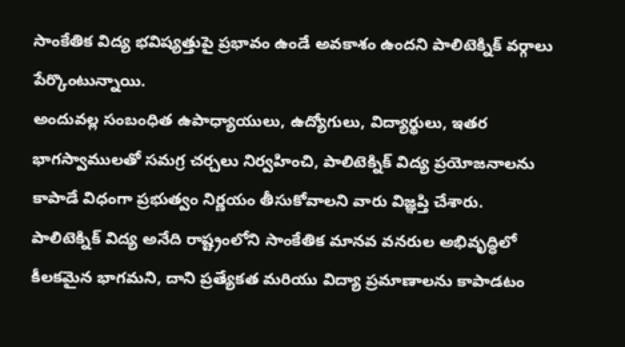సాంకేతిక విద్య భవిష్యత్తుపై ప్రభావం ఉండే అవకాశం ఉందని పాలిటెక్నిక్ వర్గాలు పేర్కొంటున్నాయి.
అందువల్ల సంబంధిత ఉపాధ్యాయులు, ఉద్యోగులు, విద్యార్థులు, ఇతర భాగస్వాములతో సమగ్ర చర్చలు నిర్వహించి, పాలిటెక్నిక్ విద్య ప్రయోజనాలను కాపాడే విధంగా ప్రభుత్వం నిర్ణయం తీసుకోవాలని వారు విజ్ఞప్తి చేశారు. పాలిటెక్నిక్ విద్య అనేది రాష్ట్రంలోని సాంకేతిక మానవ వనరుల అభివృద్ధిలో కీలకమైన భాగమని, దాని ప్రత్యేకత మరియు విద్యా ప్రమాణాలను కాపాడటం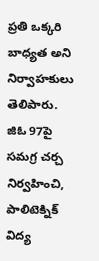ప్రతి ఒక్కరి బాధ్యత అని నిర్వాహకులు తెలిపారు. జిఓ 97పై సమగ్ర చర్చ నిర్వహించి, పాలిటెక్నిక్ విద్య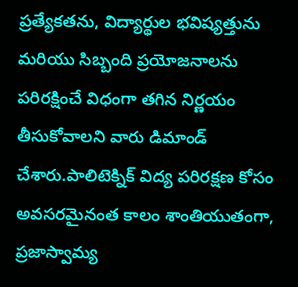ప్రత్యేకతను, విద్యార్థుల భవిష్యత్తును మరియు సిబ్బంది ప్రయోజనాలను పరిరక్షించే విధంగా తగిన నిర్ణయం తీసుకోవాలని వారు డిమాండ్ చేశారు.పాలిటెక్నిక్ విద్య పరిరక్షణ కోసం అవసరమైనంత కాలం శాంతియుతంగా, ప్రజాస్వామ్య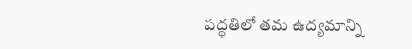పద్ధతిలో తమ ఉద్యమాన్ని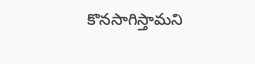కొనసాగిస్తామని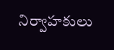నిర్వాహకులు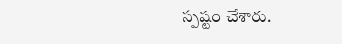స్పష్టం చేశారు.